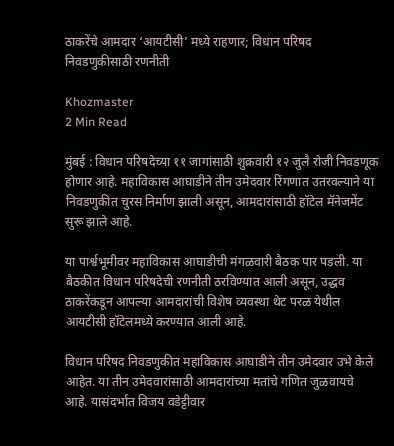ठाकरेंचे आमदार ‘आयटीसी’ मध्ये राहणार; विधान परिषद निवडणुकीसाठी रणनीती

Khozmaster
2 Min Read

मुंबई : विधान परिषदेच्या ११ जागांसाठी शुक्रवारी १२ जुलै रोजी निवडणूक होणार आहे. महाविकास आघाडीने तीन उमेदवार रिंगणात उतरवल्याने या निवडणुकीत चुरस निर्माण झाली असून, आमदारांसाठी हॉटेल मॅनेजमेंट सुरू झाले आहे.

या पार्श्वभूमीवर महाविकास आघाडीची मंगळवारी बैठक पार पडली. या बैठकीत विधान परिषदेची रणनीती ठरविण्यात आली असून, उद्धव ठाकरेंकडून आपल्या आमदारांची विशेष व्यवस्था थेट परळ येथील आयटीसी हॉटेलमध्ये करण्यात आली आहे.

विधान परिषद निवडणुकीत महाविकास आघाडीने तीन उमेदवार उभे केले आहेत. या तीन उमेदवारांसाठी आमदारांच्या मतांचे गणित जुळवायचे आहे. यासंदर्भात विजय वडेट्टीवार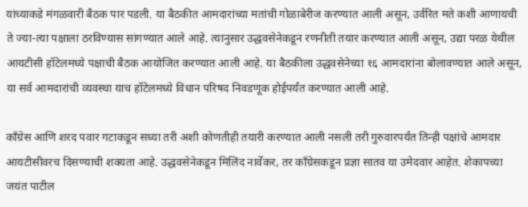यांच्याकडे मंगळवारी बैठक पार पडली. या बैठकीत आमदारांच्या मतांची गोळाबेरीज करण्यात आली असून, उर्वरित मते कशी आणायची ते ज्या-त्या पक्षाला ठरविण्यास सांगण्यात आले आहे. त्यानुसार उद्धवसेनेकडून रणनीती तयार करण्यात आली असून, उद्या परळ येथील आयटीसी हॉटेलमध्ये पक्षाची बैठक आयोजित करण्यात आली आहे. या बैठकीला उद्धवसेनेच्या १६ आमदारांना बोलावण्यात आले असून, या सर्व आमदारांची व्यवस्था याच हॉटेलमध्ये विधान परिषद निवडणूक होईपर्यंत करण्यात आली आहे.

काँग्रेस आणि शरद पवार गटाकडून सध्या तरी अशी कोणतीही तयारी करण्यात आली नसली तरी गुरुवारपर्यंत तिन्ही पक्षांचे आमदार आयटीसीवरच दिसण्याची शक्यता आहे. उद्धवसेनेकडून मिलिंद नार्वेकर, तर काँग्रेसकडून प्रज्ञा सातव या उमेदवार आहेत. शेकापच्या जयंत पाटील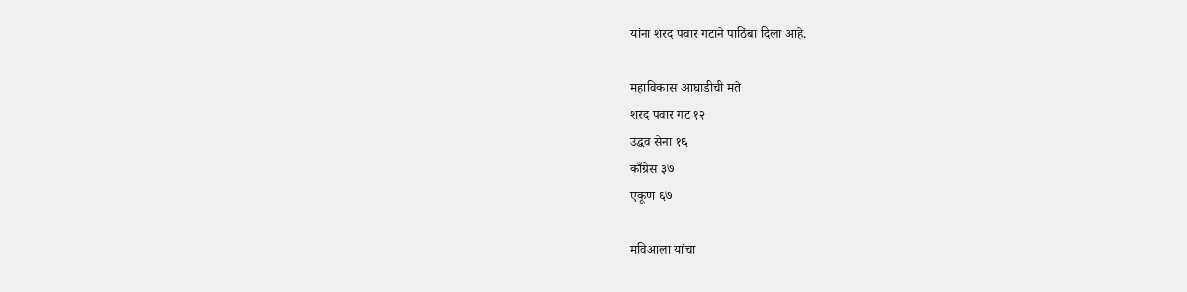यांना शरद पवार गटाने पाठिंबा दिला आहे.

महाविकास आघाडीची मते
शरद पवार गट १२
उद्धव सेना १६
काँग्रेस ३७
एकूण ६७

मविआला यांचा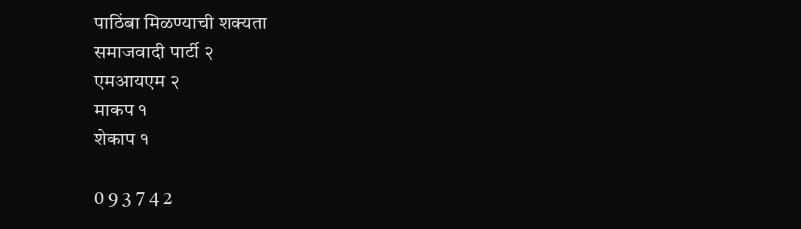पाठिंबा मिळण्याची शक्यता
समाजवादी पार्टी २
एमआयएम २
माकप १
शेकाप १

0 9 3 7 4 2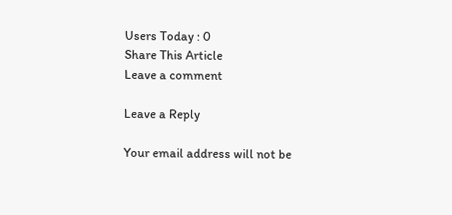Users Today : 0
Share This Article
Leave a comment

Leave a Reply

Your email address will not be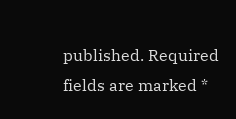published. Required fields are marked *